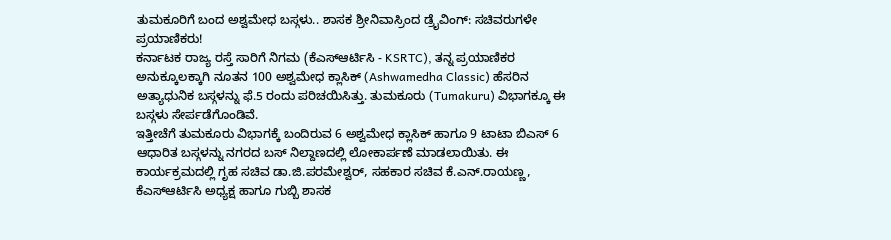ತುಮಕೂರಿಗೆ ಬಂದ ಅಶ್ವಮೇಧ ಬಸ್ಗಳು.. ಶಾಸಕ ಶ್ರೀನಿವಾಸ್ರಿಂದ ಡ್ರೈವಿಂಗ್: ಸಚಿವರುಗಳೇ ಪ್ರಯಾಣಿಕರು!
ಕರ್ನಾಟಕ ರಾಜ್ಯ ರಸ್ತೆ ಸಾರಿಗೆ ನಿಗಮ (ಕೆಎಸ್ಆರ್ಟಿಸಿ - KSRTC), ತನ್ನ ಪ್ರಯಾಣಿಕರ ಅನುಕ್ಕೂಲಕ್ಕಾಗಿ ನೂತನ 100 ಅಶ್ವಮೇಧ ಕ್ಲಾಸಿಕ್ (Ashwamedha Classic) ಹೆಸರಿನ ಅತ್ಯಾಧುನಿಕ ಬಸ್ಗಳನ್ನು ಫೆ.5 ರಂದು ಪರಿಚಯಿಸಿತ್ತು. ತುಮಕೂರು (Tumakuru) ವಿಭಾಗಕ್ಕೂ ಈ ಬಸ್ಗಳು ಸೇರ್ಪಡೆಗೊಂಡಿವೆ.
ಇತ್ತೀಚೆಗೆ ತುಮಕೂರು ವಿಭಾಗಕ್ಕೆ ಬಂದಿರುವ 6 ಅಶ್ವಮೇಧ ಕ್ಲಾಸಿಕ್ ಹಾಗೂ 9 ಟಾಟಾ ಬಿಎಸ್ 6 ಆಧಾರಿತ ಬಸ್ಗಳನ್ನು ನಗರದ ಬಸ್ ನಿಲ್ದಾಣದಲ್ಲಿ ಲೋಕಾರ್ಪಣೆ ಮಾಡಲಾಯಿತು. ಈ ಕಾರ್ಯಕ್ರಮದಲ್ಲಿ ಗೃಹ ಸಚಿವ ಡಾ.ಜಿ.ಪರಮೇಶ್ವರ್, ಸಹಕಾರ ಸಚಿವ ಕೆ.ಎನ್.ರಾಯಣ್ಣ, ಕೆಎಸ್ಆರ್ಟಿಸಿ ಅಧ್ಯಕ್ಷ ಹಾಗೂ ಗುಬ್ಬಿ ಶಾಸಕ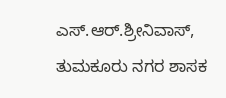ಎಸ್.ಆರ್.ಶ್ರೀನಿವಾಸ್, ತುಮಕೂರು ನಗರ ಶಾಸಕ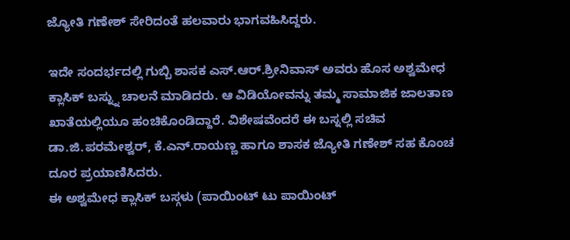ಜ್ಯೋತಿ ಗಣೇಶ್ ಸೇರಿದಂತೆ ಹಲವಾರು ಭಾಗವಹಿಸಿದ್ದರು.

ಇದೇ ಸಂದರ್ಭದಲ್ಲಿ ಗುಬ್ಬಿ ಶಾಸಕ ಎಸ್.ಆರ್.ಶ್ರೀನಿವಾಸ್ ಅವರು ಹೊಸ ಅಶ್ವಮೇಧ ಕ್ಲಾಸಿಕ್ ಬಸ್ನ್ನು ಚಾಲನೆ ಮಾಡಿದರು. ಆ ವಿಡಿಯೋವನ್ನು ತಮ್ಮ ಸಾಮಾಜಿಕ ಜಾಲತಾಣ ಖಾತೆಯಲ್ಲಿಯೂ ಹಂಚಿಕೊಂಡಿದ್ದಾರೆ. ವಿಶೇಷವೆಂದರೆ ಈ ಬಸ್ನಲ್ಲಿ ಸಚಿವ ಡಾ.ಜಿ.ಪರಮೇಶ್ವರ್, ಕೆ.ಎನ್.ರಾಯಣ್ಣ ಹಾಗೂ ಶಾಸಕ ಜ್ಯೋತಿ ಗಣೇಶ್ ಸಹ ಕೊಂಚ ದೂರ ಪ್ರಯಾಣಿಸಿದರು.
ಈ ಅಶ್ವಮೇಧ ಕ್ಲಾಸಿಕ್ ಬಸ್ಗಳು (ಪಾಯಿಂಟ್ ಟು ಪಾಯಿಂಟ್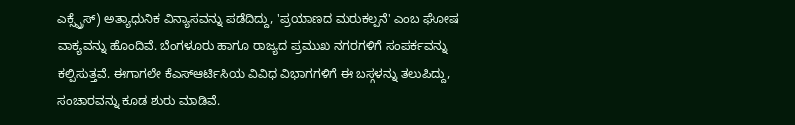ಎಕ್ಸ್ಪ್ರೆಸ್) ಅತ್ಯಾಧುನಿಕ ವಿನ್ಯಾಸವನ್ನು ಪಡೆದಿದ್ದು, 'ಪ್ರಯಾಣದ ಮರುಕಲ್ಪನೆ' ಎಂಬ ಘೋಷ ವಾಕ್ಯವನ್ನು ಹೊಂದಿವೆ. ಬೆಂಗಳೂರು ಹಾಗೂ ರಾಜ್ಯದ ಪ್ರಮುಖ ನಗರಗಳಿಗೆ ಸಂಪರ್ಕವನ್ನು ಕಲ್ಪಿಸುತ್ತವೆ. ಈಗಾಗಲೇ ಕೆಎಸ್ಆರ್ಟಿಸಿಯ ವಿವಿಧ ವಿಭಾಗಗಳಿಗೆ ಈ ಬಸ್ಗಳನ್ನು ತಲುಪಿದ್ದು, ಸಂಚಾರವನ್ನು ಕೂಡ ಶುರು ಮಾಡಿವೆ.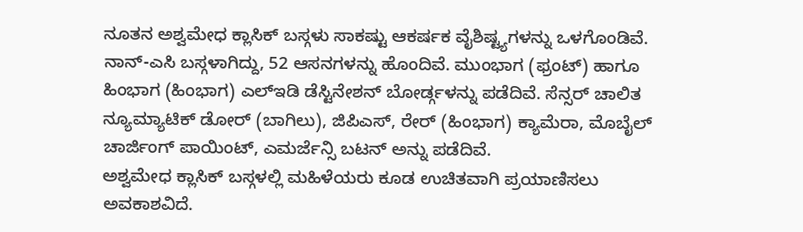ನೂತನ ಅಶ್ವಮೇಧ ಕ್ಲಾಸಿಕ್ ಬಸ್ಗಳು ಸಾಕಷ್ಟು ಆಕರ್ಷಕ ವೈಶಿಷ್ಟ್ಯಗಳನ್ನು ಒಳಗೊಂಡಿವೆ. ನಾನ್-ಎಸಿ ಬಸ್ಗಳಾಗಿದ್ದು, 52 ಆಸನಗಳನ್ನು ಹೊಂದಿವೆ. ಮುಂಭಾಗ (ಫ್ರಂಟ್) ಹಾಗೂ ಹಿಂಭಾಗ (ಹಿಂಭಾಗ) ಎಲ್ಇಡಿ ಡೆಸ್ಟಿನೇಶನ್ ಬೋರ್ಡ್ಗಳನ್ನು ಪಡೆದಿವೆ. ಸೆನ್ಸರ್ ಚಾಲಿತ ನ್ಯೂಮ್ಯಾಟಿಕ್ ಡೋರ್ (ಬಾಗಿಲು), ಜಿಪಿಎಸ್, ರೇರ್ (ಹಿಂಭಾಗ) ಕ್ಯಾಮೆರಾ, ಮೊಬೈಲ್ ಚಾರ್ಜಿಂಗ್ ಪಾಯಿಂಟ್, ಎಮರ್ಜೆನ್ಸಿ ಬಟನ್ ಅನ್ನು ಪಡೆದಿವೆ.
ಅಶ್ವಮೇಧ ಕ್ಲಾಸಿಕ್ ಬಸ್ಗಳಲ್ಲಿ ಮಹಿಳೆಯರು ಕೂಡ ಉಚಿತವಾಗಿ ಪ್ರಯಾಣಿಸಲು ಅವಕಾಶವಿದೆ.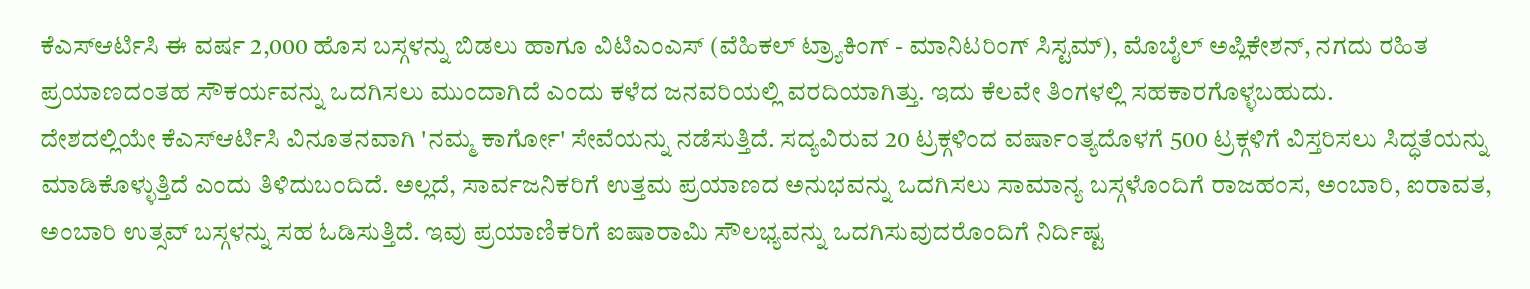ಕೆಎಸ್ಆರ್ಟಿಸಿ ಈ ವರ್ಷ 2,000 ಹೊಸ ಬಸ್ಗಳನ್ನು ಬಿಡಲು ಹಾಗೂ ವಿಟಿಎಂಎಸ್ (ವೆಹಿಕಲ್ ಟ್ರ್ಯಾಕಿಂಗ್ - ಮಾನಿಟರಿಂಗ್ ಸಿಸ್ಟಮ್), ಮೊಬೈಲ್ ಅಪ್ಲಿಕೇಶನ್, ನಗದು ರಹಿತ ಪ್ರಯಾಣದಂತಹ ಸೌಕರ್ಯವನ್ನು ಒದಗಿಸಲು ಮುಂದಾಗಿದೆ ಎಂದು ಕಳೆದ ಜನವರಿಯಲ್ಲಿ ವರದಿಯಾಗಿತ್ತು. ಇದು ಕೆಲವೇ ತಿಂಗಳಲ್ಲಿ ಸಹಕಾರಗೊಳ್ಳಬಹುದು.
ದೇಶದಲ್ಲಿಯೇ ಕೆಎಸ್ಆರ್ಟಿಸಿ ವಿನೂತನವಾಗಿ 'ನಮ್ಮ ಕಾರ್ಗೋ' ಸೇವೆಯನ್ನು ನಡೆಸುತ್ತಿದೆ. ಸದ್ಯವಿರುವ 20 ಟ್ರಕ್ಗಳಿಂದ ವರ್ಷಾಂತ್ಯದೊಳಗೆ 500 ಟ್ರಕ್ಗಳಿಗೆ ವಿಸ್ತರಿಸಲು ಸಿದ್ಧತೆಯನ್ನು ಮಾಡಿಕೊಳ್ಳುತ್ತಿದೆ ಎಂದು ತಿಳಿದುಬಂದಿದೆ. ಅಲ್ಲದೆ, ಸಾರ್ವಜನಿಕರಿಗೆ ಉತ್ತಮ ಪ್ರಯಾಣದ ಅನುಭವನ್ನು ಒದಗಿಸಲು ಸಾಮಾನ್ಯ ಬಸ್ಗಳೊಂದಿಗೆ ರಾಜಹಂಸ, ಅಂಬಾರಿ, ಐರಾವತ, ಅಂಬಾರಿ ಉತ್ಸವ್ ಬಸ್ಗಳನ್ನು ಸಹ ಓಡಿಸುತ್ತಿದೆ. ಇವು ಪ್ರಯಾಣಿಕರಿಗೆ ಐಷಾರಾಮಿ ಸೌಲಭ್ಯವನ್ನು ಒದಗಿಸುವುದರೊಂದಿಗೆ ನಿರ್ದಿಷ್ಟ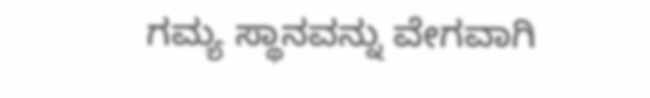ಗಮ್ಯ ಸ್ಥಾನವನ್ನು ವೇಗವಾಗಿ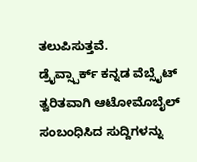ತಲುಪಿಸುತ್ತವೆ.
ಡ್ರೈವ್ಸ್ಪಾರ್ಕ್ ಕನ್ನಡ ವೆಬ್ಸೈಟ್ ತ್ವರಿತವಾಗಿ ಆಟೋಮೊಬೈಲ್ ಸಂಬಂಧಿಸಿದ ಸುದ್ದಿಗಳನ್ನು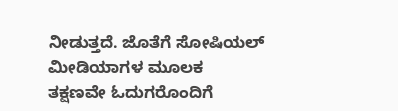ನೀಡುತ್ತದೆ. ಜೊತೆಗೆ ಸೋಷಿಯಲ್ ಮೀಡಿಯಾಗಳ ಮೂಲಕ ತಕ್ಷಣವೇ ಓದುಗರೊಂದಿಗೆ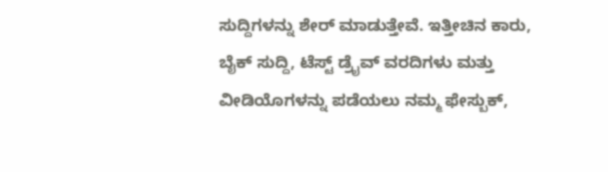ಸುದ್ದಿಗಳನ್ನು ಶೇರ್ ಮಾಡುತ್ತೇವೆ. ಇತ್ತೀಚಿನ ಕಾರು, ಬೈಕ್ ಸುದ್ದಿ, ಟೆಸ್ಟ್ ಡ್ರೈವ್ ವರದಿಗಳು ಮತ್ತು ವೀಡಿಯೊಗಳನ್ನು ಪಡೆಯಲು ನಮ್ಮ ಫೇಸ್ಬುಕ್,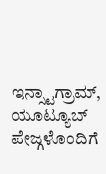ಇನ್ಸ್ಟಾಗ್ರಾಮ್, ಯೂಟ್ಯೂಬ್ ಪೇಜ್ಗಳೊಂದಿಗೆ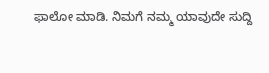ಫಾಲೋ ಮಾಡಿ. ನಿಮಗೆ ನಮ್ಮ ಯಾವುದೇ ಸುದ್ದಿ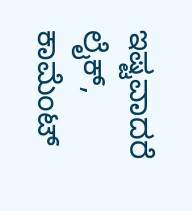ಇಷ್ಟವಾದರೆ ಲೈಕ್, ಕಾಮೆಂಟ್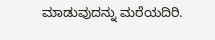ಮಾಡುವುದನ್ನು ಮರೆಯದಿರಿ.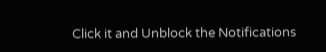Click it and Unblock the Notifications